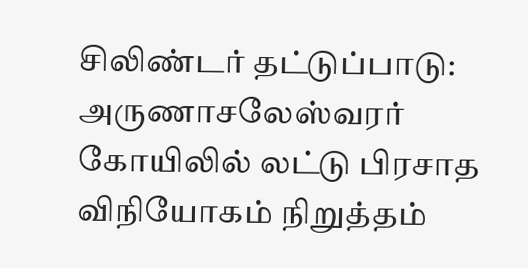சிலிண்டர் தட்டுப்பாடு: அருணாசலேஸ்வரர் கோயிலில் லட்டு பிரசாத விநியோகம் நிறுத்தம்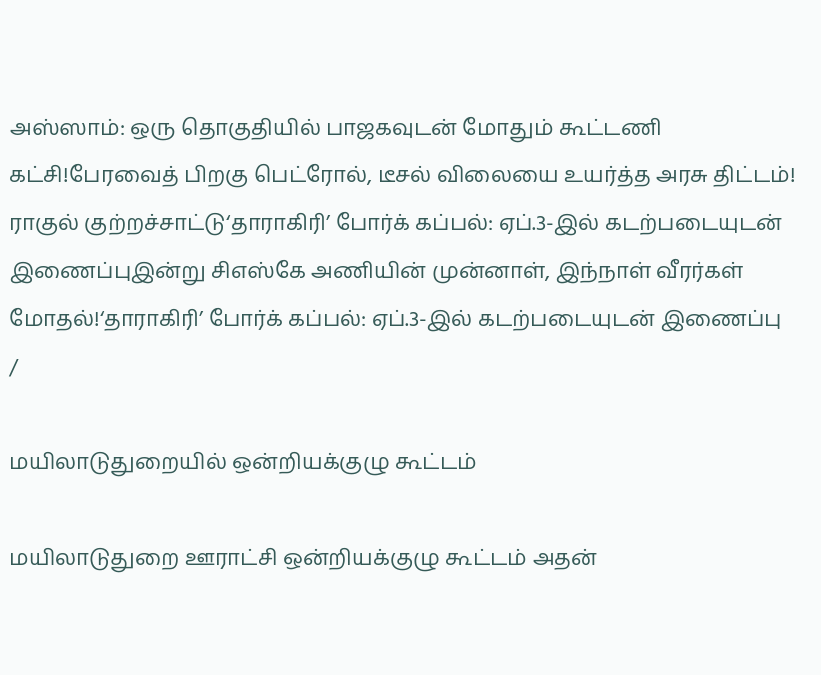அஸ்ஸாம்: ஒரு தொகுதியில் பாஜகவுடன் மோதும் கூட்டணி கட்சி!பேரவைத் பிறகு பெட்ரோல், டீசல் விலையை உயர்த்த அரசு திட்டம்! ராகுல் குற்றச்சாட்டு‘தாராகிரி’ போர்க் கப்பல்: ஏப்.3-இல் கடற்படையுடன் இணைப்புஇன்று சிஎஸ்கே அணியின் முன்னாள், இந்நாள் வீரர்கள் மோதல்!‘தாராகிரி’ போர்க் கப்பல்: ஏப்.3-இல் கடற்படையுடன் இணைப்பு
/

மயிலாடுதுறையில் ஒன்றியக்குழு கூட்டம்

மயிலாடுதுறை ஊராட்சி ஒன்றியக்குழு கூட்டம் அதன்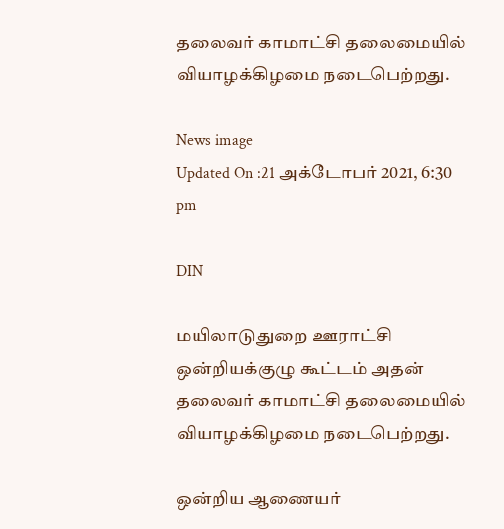தலைவர் காமாட்சி தலைமையில் வியாழக்கிழமை நடைபெற்றது.

News image
Updated On :21 அக்டோபர் 2021, 6:30 pm

DIN

மயிலாடுதுறை ஊராட்சி ஒன்றியக்குழு கூட்டம் அதன் தலைவர் காமாட்சி தலைமையில் வியாழக்கிழமை நடைபெற்றது.

ஒன்றிய ஆணையர்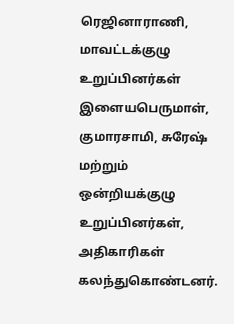ரெஜினாராணி, மாவட்டக்குழு உறுப்பினர்கள் இளையபெருமாள், குமாரசாமி, சுரேஷ் மற்றும் ஒன்றியக்குழு உறுப்பினர்கள், அதிகாரிகள் கலந்துகொண்டனர்.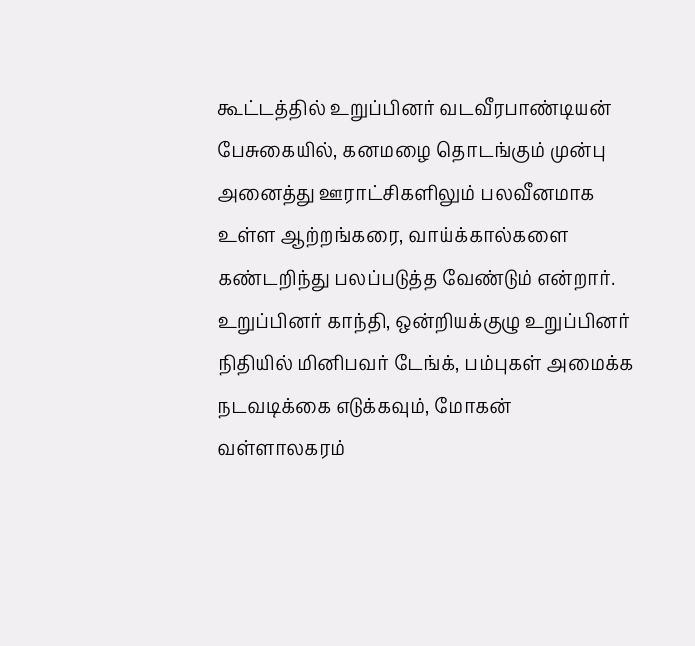கூட்டத்தில் உறுப்பினர் வடவீரபாண்டியன் பேசுகையில், கனமழை தொடங்கும் முன்பு அனைத்து ஊராட்சிகளிலும் பலவீனமாக உள்ள ஆற்றங்கரை, வாய்க்கால்களை கண்டறிந்து பலப்படுத்த வேண்டும் என்றார். உறுப்பினர் காந்தி, ஒன்றியக்குழு உறுப்பினர் நிதியில் மினிபவர் டேங்க், பம்புகள் அமைக்க நடவடிக்கை எடுக்கவும், மோகன் வள்ளாலகரம்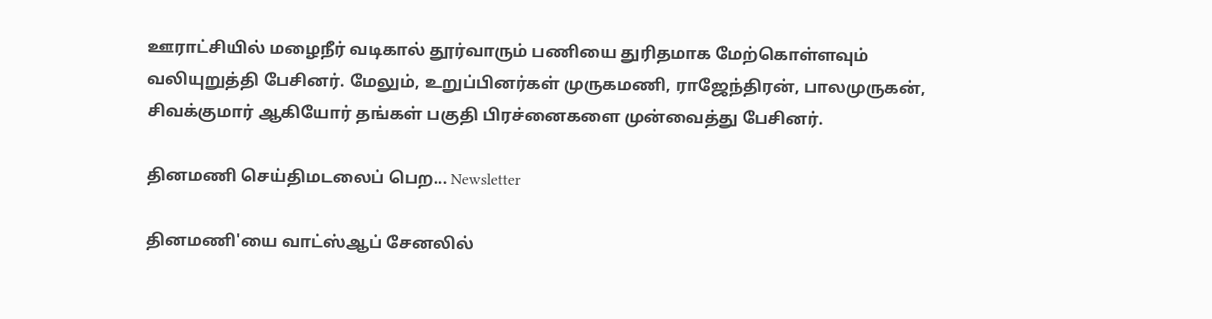ஊராட்சியில் மழைநீர் வடிகால் தூர்வாரும் பணியை துரிதமாக மேற்கொள்ளவும் வலியுறுத்தி பேசினர். மேலும், உறுப்பினர்கள் முருகமணி, ராஜேந்திரன், பாலமுருகன், சிவக்குமார் ஆகியோர் தங்கள் பகுதி பிரச்னைகளை முன்வைத்து பேசினர்.

தினமணி செய்திமடலைப் பெற... Newsletter

தினமணி'யை வாட்ஸ்ஆப் சேனலில்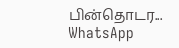பின்தொடர... WhatsApp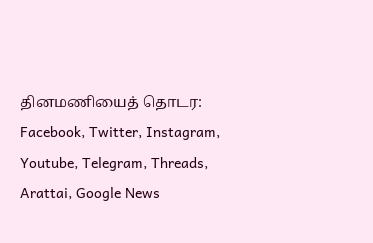தினமணியைத் தொடர: Facebook, Twitter, Instagram, Youtube, Telegram, Threads, Arattai, Google News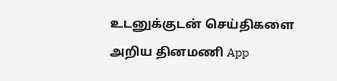உடனுக்குடன் செய்திகளை அறிய தினமணி App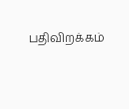பதிவிறக்கம்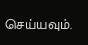செய்யவும்.